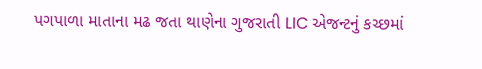પગપાળા માતાના મઢ જતા થાણેના ગુજરાતી LIC એજન્ટનું કચ્છમાં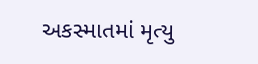અકસ્માતમાં મૃત્યુ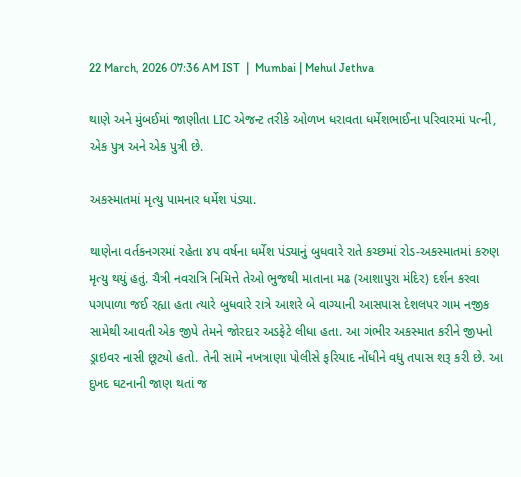22 March, 2026 07:36 AM IST  |  Mumbai | Mehul Jethva

થાણે અને મુંબઈમાં જાણીતા LIC એજન્ટ તરીકે ઓળખ ધરાવતા ધર્મેશભાઈના પરિવારમાં પત્ની, એક પુત્ર અને એક પુત્રી છે.

અકસ્માતમાં મૃત્યુ પામનાર ધર્મેશ પંડ્યા.

થાણેના વર્તકનગરમાં રહેતા ૪૫ વર્ષના ધર્મેશ પંડ્યાનું બુધવારે રાતે કચ્છમાં રોડ-અકસ્માતમાં કરુણ મૃત્યુ થયું હતું. ચૈત્રી નવરાત્રિ નિમિત્તે તેઓ ભુજથી માતાના મઢ (આશાપુરા મંદિર) દર્શન કરવા પગપાળા જઈ રહ્યા હતા ત્યારે બુધવારે રાત્રે આશરે બે વાગ્યાની આસપાસ દેશલપર ગામ નજીક સામેથી આવતી એક જીપે તેમને જોરદાર અડફેટે લીધા હતા. આ ગંભીર અકસ્માત કરીને જીપનો ડ્રાઇવર નાસી છૂટ્યો હતો. તેની સામે નખત્રાણા પોલીસે ફરિયાદ નોંધીને વધુ તપાસ શરૂ કરી છે. આ દુખદ ઘટનાની જાણ થતાં જ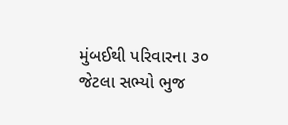મુંબઈથી પરિવારના ૩૦ જેટલા સભ્યો ભુજ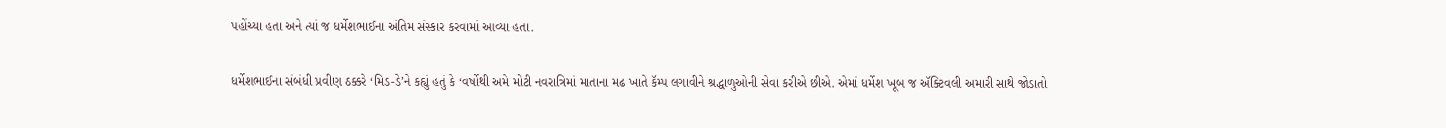પહોંચ્યા હતા અને ત્યાં જ ધર્મેશભાઈના અંતિમ સંસ્કાર કરવામાં આવ્યા હતા.

ધર્મેશભાઈના સંબંધી પ્રવીણ ઠક્કરે ‘મિડ-ડે’ને કહ્યું હતું કે ‘વર્ષોથી અમે મોટી નવરાત્રિમાં માતાના મઢ ખાતે કૅમ્પ લગાવીને શ્રદ્ધાળુઓની સેવા કરીએ છીએ. એમાં ધર્મેશ ખૂબ જ ઍક્ટિવલી અમારી સાથે જોડાતો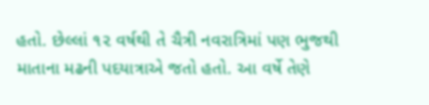હતો. છેલ્લાં ૧૨ વર્ષથી તે ચૈત્રી નવરાત્રિમાં પણ ભુજથી માતાના મઢની પદયાત્રાએ જતો હતો. આ વર્ષે તેણે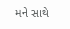મને સાથે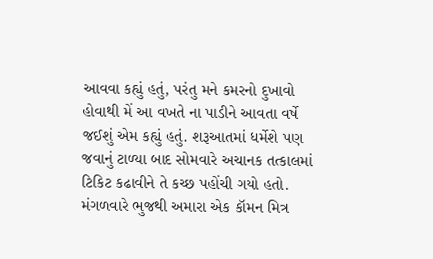આવવા કહ્યું હતું, પરંતુ મને કમરનો દુખાવો હોવાથી મેં આ વખતે ના પાડીને આવતા વર્ષે જઈશું એમ કહ્યું હતું. શરૂઆતમાં ધર્મેશે પણ જવાનું ટાળ્યા બાદ સોમવારે અચાનક તત્કાલમાં ટિકિટ કઢાવીને તે કચ્છ પહોંચી ગયો હતો. મંગળવારે ભુજથી અમારા એક કૉમન મિત્ર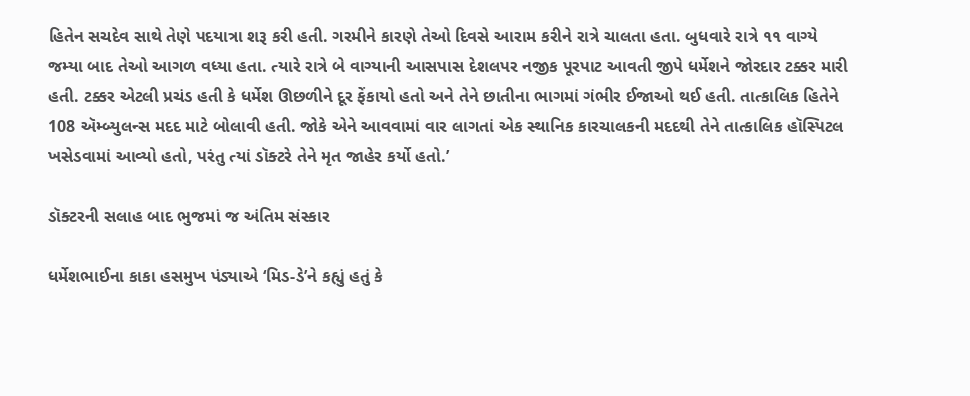હિતેન સચદેવ સાથે તેણે પદયાત્રા શરૂ કરી હતી. ગરમીને કારણે તેઓ દિવસે આરામ કરીને રાત્રે ચાલતા હતા. બુધવારે રાત્રે ૧૧ વાગ્યે જમ્યા બાદ તેઓ આગળ વધ્યા હતા. ત્યારે રાત્રે બે વાગ્યાની આસપાસ દેશલપર નજીક પૂરપાટ આવતી જીપે ધર્મેશને જોરદાર ટક્કર મારી હતી. ટક્કર એટલી પ્રચંડ હતી કે ધર્મેશ ઊછળીને દૂર ફેંકાયો હતો અને તેને છાતીના ભાગમાં ગંભીર ઈજાઓ થઈ હતી. તાત્કાલિક હિતેને 108 ઍમ્બ્યુલન્સ મદદ માટે બોલાવી હતી. જોકે એને આવવામાં વાર લાગતાં એક સ્થાનિક કારચાલકની મદદથી તેને તાત્કાલિક હૉસ્પિટલ ખસેડવામાં આવ્યો હતો, પરંતુ ત્યાં ડૉક્ટરે તેને મૃત જાહેર કર્યો હતો.’

ડૉક્ટરની સલાહ બાદ ભુજમાં જ અંતિમ સંસ્કાર

ધર્મેશભાઈના કાકા હસમુખ પંડ્યાએ ‘મિડ-ડે’ને કહ્યું હતું કે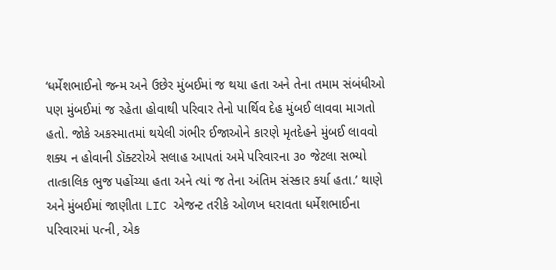‘ધર્મેશભાઈનો જન્મ અને ઉછેર મુંબઈમાં જ થયા હતા અને તેના તમામ સંબંધીઓ પણ મુંબઈમાં જ રહેતા હોવાથી પરિવાર તેનો પાર્થિવ દેહ મુંબઈ લાવવા માગતો હતો. જોકે અકસ્માતમાં થયેલી ગંભીર ઈજાઓને કારણે મૃતદેહને મુંબઈ લાવવો શક્ય ન હોવાની ડૉક્ટરોએ સલાહ આપતાં અમે પરિવારના ૩૦ જેટલા સભ્યો તાત્કાલિક ભુજ પહોંચ્યા હતા અને ત્યાં જ તેના અંતિમ સંસ્કાર કર્યા હતા.’ થાણે અને મુંબઈમાં જાણીતા LIC એજન્ટ તરીકે ઓળખ ધરાવતા ધર્મેશભાઈના પરિવારમાં પત્ની, એક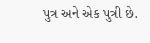પુત્ર અને એક પુત્રી છે.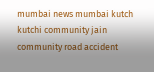mumbai news mumbai kutch kutchi community jain community road accident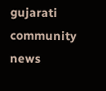gujarati community news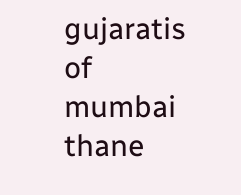gujaratis of mumbai thane